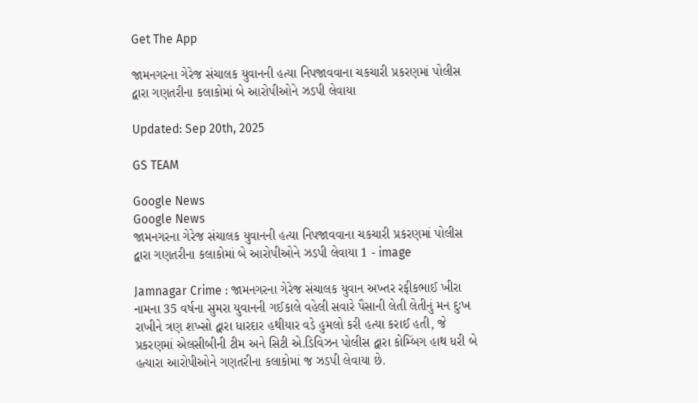Get The App

જામનગરના ગેરેજ સંચાલક યુવાનની હત્યા નિપજાવવાના ચકચારી પ્રકરણમાં પોલીસ દ્વારા ગણતરીના કલાકોમાં બે આરોપીઓને ઝડપી લેવાયા

Updated: Sep 20th, 2025

GS TEAM

Google News
Google News
જામનગરના ગેરેજ સંચાલક યુવાનની હત્યા નિપજાવવાના ચકચારી પ્રકરણમાં પોલીસ દ્વારા ગણતરીના કલાકોમાં બે આરોપીઓને ઝડપી લેવાયા 1 - image

Jamnagar Crime : જામનગરના ગેરેજ સંચાલક યુવાન અખ્તર રફીકભાઈ ખીરા નામના 35 વર્ષના સુમરા યુવાનની ગઈકાલે વહેલી સવારે પૈસાની લેતી લેતીનું મન દુઃખ રાખીને ત્રણ શખ્સો દ્વારા ધારદાર હથીયાર વડે હુમલો કરી હત્યા કરાઈ હતી, જે પ્રકરણમાં એલસીબીની ટીમ અને સિટી એ.ડિવિઝન પોલીસ દ્વારા કોમ્બિંગ હાથ ધરી બે હત્યારા આરોપીઓને ગણતરીના કલાકોમાં જ ઝડપી લેવાયા છે.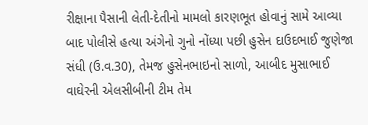રીક્ષાના પૈસાની લેતી-દેતીનો મામલો કારણભૂત હોવાનું સામે આવ્યા બાદ પોલીસે હત્યા અંગેનો ગુનો નોંધ્યા પછી હુસેન દાઉદભાઈ જુણેજા સંધી (ઉ.વ.30), તેમજ હુસેનભાઇનો સાળો, આબીદ મુસાભાઈ વાઘેરની એલસીબીની ટીમ તેમ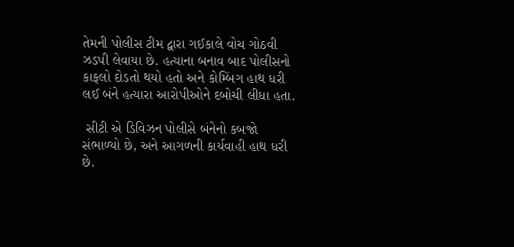તેમની પોલીસ ટીમ દ્વારા ગઈકાલે વોચ ગોઠવી ઝડપી લેવાયા છે. હત્યાના બનાવ બાદ પોલીસનો કાફલો દોડતો થયો હતો અને કોમ્બિંગ હાથ ધરી લઈ બંને હત્યારા આરોપીઓને દબોચી લીધા હતા.

 સીટી એ ડિવિઝન પોલીસે બંનેનો કબજો સંભાળ્યો છે, અને આગળની કાર્યવાહી હાથ ધરી છે.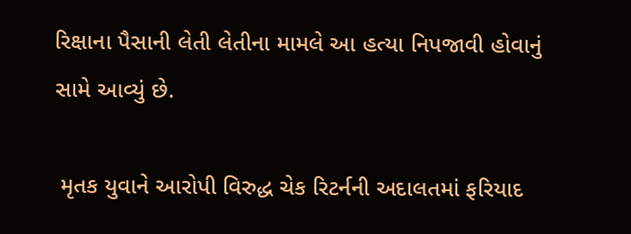રિક્ષાના પૈસાની લેતી લેતીના મામલે આ હત્યા નિપજાવી હોવાનું સામે આવ્યું છે.

 મૃતક યુવાને આરોપી વિરુદ્ધ ચેક રિટર્નની અદાલતમાં ફરિયાદ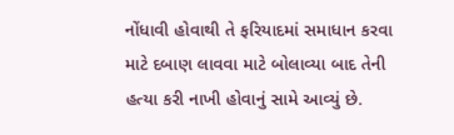નોંધાવી હોવાથી તે ફરિયાદમાં સમાધાન કરવા માટે દબાણ લાવવા માટે બોલાવ્યા બાદ તેની હત્યા કરી નાખી હોવાનું સામે આવ્યું છે.